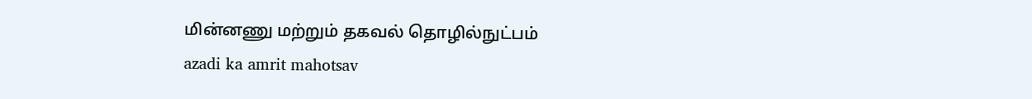மின்னணு மற்றும் தகவல் தொழில்நுட்பம்
azadi ka amrit mahotsav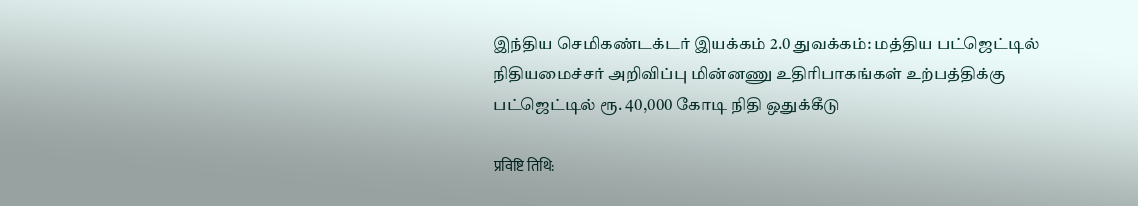இந்திய செமிகண்டக்டர் இயக்கம் 2.0 துவக்கம்: மத்திய பட்ஜெட்டில் நிதியமைச்சர் அறிவிப்பு மின்னணு உதிரிபாகங்கள் உற்பத்திக்கு பட்ஜெட்டில் ரூ. 40,000 கோடி நிதி ஒதுக்கீடு

प्रविष्टि तिथि: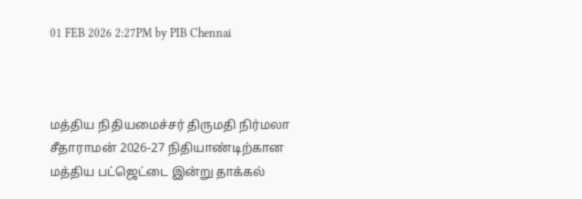01 FEB 2026 2:27PM by PIB Chennai



மத்திய நிதியமைச்சர் திருமதி நிர்மலா சீதாராமன் 2026-27 நிதியாண்டிற்கான மத்திய பட்ஜெட்டை இன்று தாக்கல்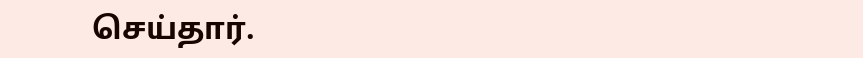செய்தார்.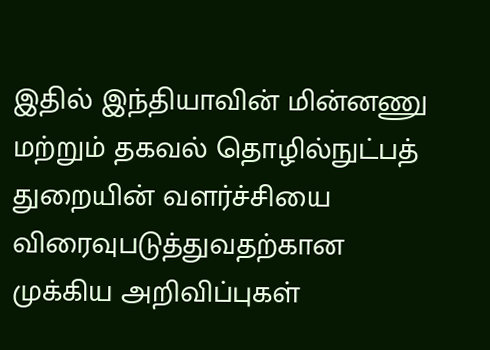இதில் இந்தியாவின் மின்னணு மற்றும் தகவல் தொழில்நுட்பத் துறையின் வளர்ச்சியை விரைவுபடுத்துவதற்கான முக்கிய அறிவிப்புகள்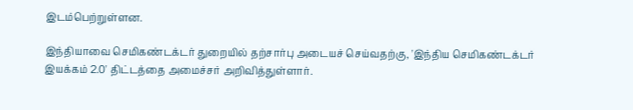இடம்பெற்றுள்ளன.

இந்தியாவை செமிகண்டக்டர் துறையில் தற்சார்பு அடையச் செய்வதற்கு, 'இந்திய செமிகண்டக்டர் இயக்கம் 2.0' திட்டத்தை அமைச்சர் அறிவித்துள்ளார்.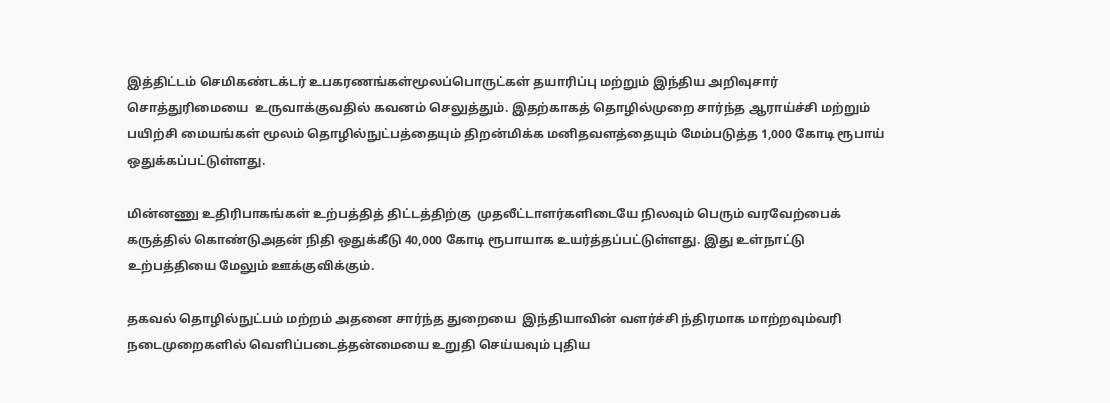இத்திட்டம் செமிகண்டக்டர் உபகரணங்கள்மூலப்பொருட்கள் தயாரிப்பு மற்றும் இந்திய அறிவுசார் சொத்துரிமையை  உருவாக்குவதில் கவனம் செலுத்தும். இதற்காகத் தொழில்முறை சார்ந்த ஆராய்ச்சி மற்றும் பயிற்சி மையங்கள் மூலம் தொழில்நுட்பத்தையும் திறன்மிக்க மனிதவளத்தையும் மேம்படுத்த 1,000 கோடி ரூபாய் ஒதுக்கப்பட்டுள்ளது.

மின்னணு உதிரிபாகங்கள் உற்பத்தித் திட்டத்திற்கு  முதலீட்டாளர்களிடையே நிலவும் பெரும் வரவேற்பைக் கருத்தில் கொண்டுஅதன் நிதி ஒதுக்கீடு 40,000 கோடி ரூபாயாக உயர்த்தப்பட்டுள்ளது. இது உள்நாட்டு உற்பத்தியை மேலும் ஊக்குவிக்கும்.

தகவல் தொழில்நுட்பம் மற்றம் அதனை சார்ந்த துறையை  இந்தியாவின் வளர்ச்சி ந்திரமாக மாற்றவும்வரி நடைமுறைகளில் வெளிப்படைத்தன்மையை உறுதி செய்யவும் புதிய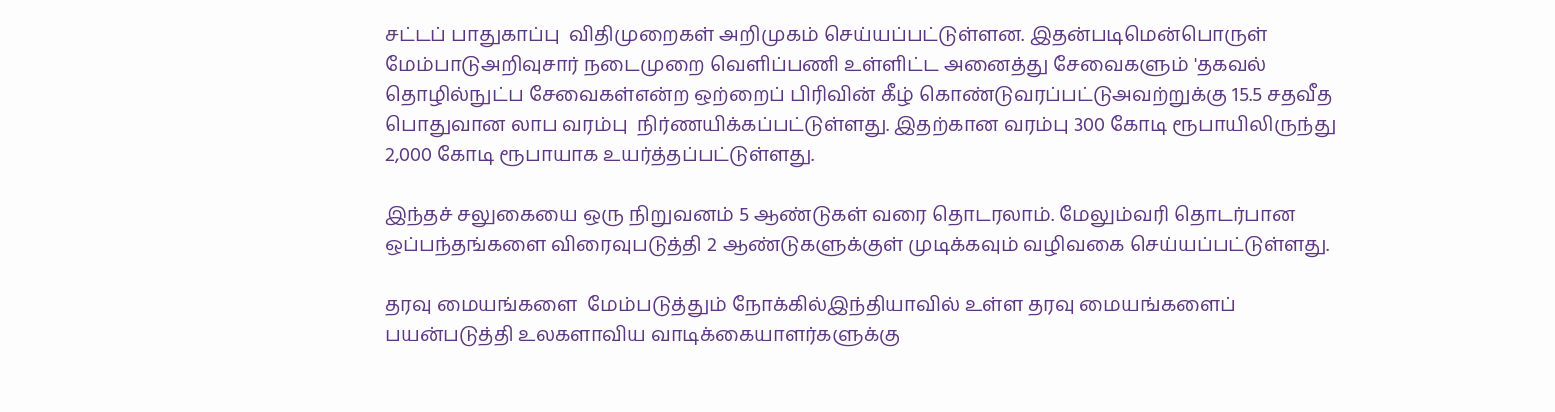சட்டப் பாதுகாப்பு  விதிமுறைகள் அறிமுகம் செய்யப்பட்டுள்ளன. இதன்படிமென்பொருள் மேம்பாடுஅறிவுசார் நடைமுறை வெளிப்பணி உள்ளிட்ட அனைத்து சேவைகளும் 'தகவல் தொழில்நுட்ப சேவைகள்என்ற ஒற்றைப் பிரிவின் கீழ் கொண்டுவரப்பட்டுஅவற்றுக்கு 15.5 சதவீத பொதுவான லாப வரம்பு  நிர்ணயிக்கப்பட்டுள்ளது. இதற்கான வரம்பு 300 கோடி ரூபாயிலிருந்து 2,000 கோடி ரூபாயாக உயர்த்தப்பட்டுள்ளது.

இந்தச் சலுகையை ஒரு நிறுவனம் 5 ஆண்டுகள் வரை தொடரலாம். மேலும்வரி தொடர்பான ஒப்பந்தங்களை விரைவுபடுத்தி 2 ஆண்டுகளுக்குள் முடிக்கவும் வழிவகை செய்யப்பட்டுள்ளது.

தரவு மையங்களை  மேம்படுத்தும் நோக்கில்இந்தியாவில் உள்ள தரவு மையங்களைப் பயன்படுத்தி உலகளாவிய வாடிக்கையாளர்களுக்கு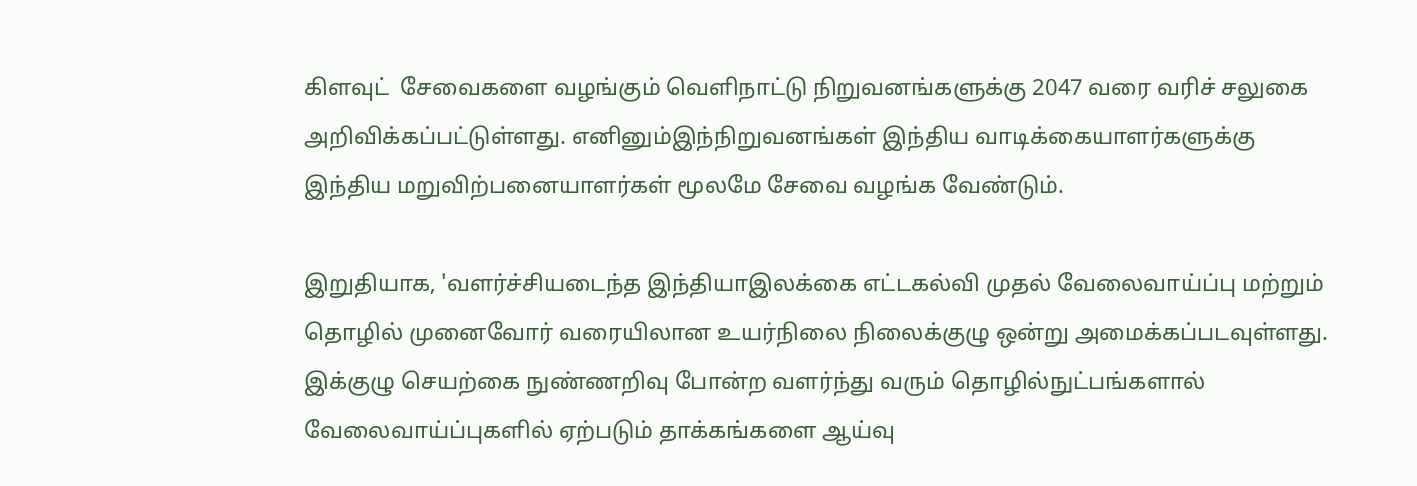கிளவுட்  சேவைகளை வழங்கும் வெளிநாட்டு நிறுவனங்களுக்கு 2047 வரை வரிச் சலுகை  அறிவிக்கப்பட்டுள்ளது. எனினும்இந்நிறுவனங்கள் இந்திய வாடிக்கையாளர்களுக்கு இந்திய மறுவிற்பனையாளர்கள் மூலமே சேவை வழங்க வேண்டும்.

இறுதியாக, 'வளர்ச்சியடைந்த இந்தியாஇலக்கை எட்டகல்வி முதல் வேலைவாய்ப்பு மற்றும் தொழில் முனைவோர் வரையிலான உயர்நிலை நிலைக்குழு ஒன்று அமைக்கப்படவுள்ளது. இக்குழு செயற்கை நுண்ணறிவு போன்ற வளர்ந்து வரும் தொழில்நுட்பங்களால் வேலைவாய்ப்புகளில் ஏற்படும் தாக்கங்களை ஆய்வு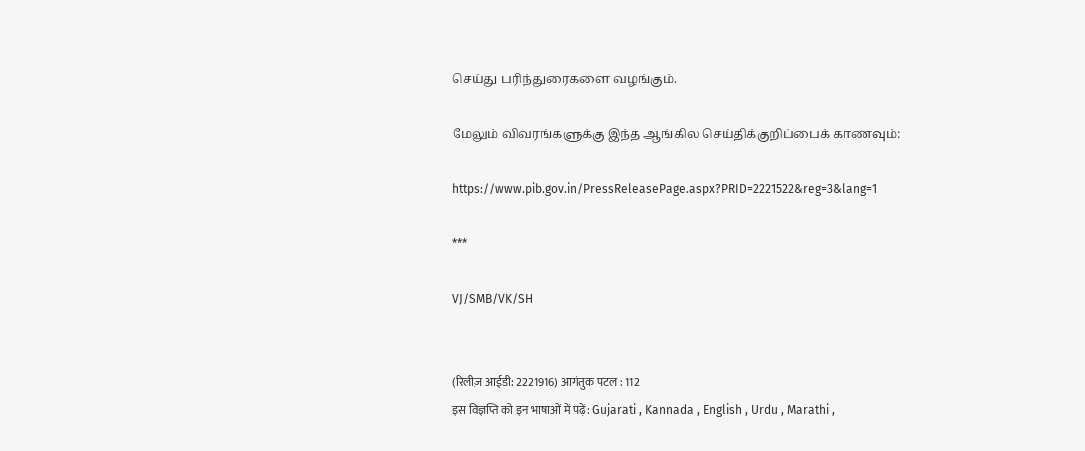செய்து பரிந்துரைகளை வழங்கும்.

மேலும் விவரங்களுக்கு இந்த ஆங்கில செய்திக்குறிப்பைக் காணவும்:

https://www.pib.gov.in/PressReleasePage.aspx?PRID=2221522&reg=3&lang=1

***

VJ/SMB/VK/SH


(रिलीज़ आईडी: 2221916) आगंतुक पटल : 112
इस विज्ञप्ति को इन भाषाओं में पढ़ें: Gujarati , Kannada , English , Urdu , Marathi ,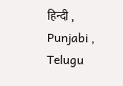हिन्दी , Punjabi , Telugu